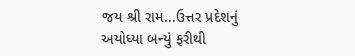જય શ્રી રામ...ઉત્તર પ્રદેશનું અયોધ્યા બન્યું ફરીથી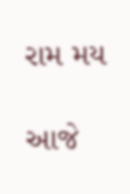રામ મય

આજે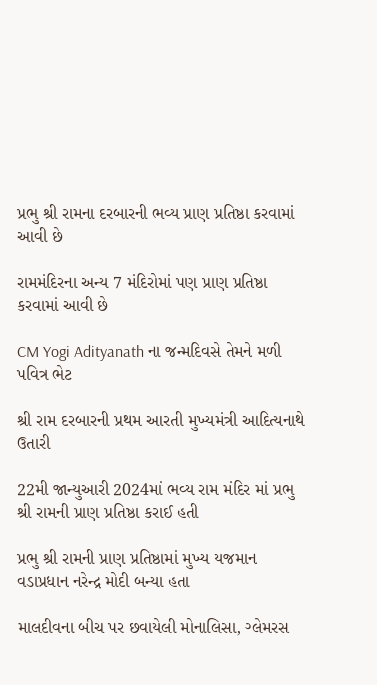પ્રભુ શ્રી રામના દરબારની ભવ્ય પ્રાણ પ્રતિષ્ઠા કરવામાં આવી છે

રામમંદિરના અન્ય 7 મંદિરોમાં પણ પ્રાણ પ્રતિષ્ઠા કરવામાં આવી છે

CM Yogi Adityanath ના જન્મદિવસે તેમને મળી પવિત્ર ભેટ

શ્રી રામ દરબારની પ્રથમ આરતી મુખ્યમંત્રી આદિત્યનાથે ઉતારી

22મી જાન્યુઆરી 2024માં ભવ્ય રામ મંદિર માં પ્રભુ શ્રી રામની પ્રાણ પ્રતિષ્ઠા કરાઈ હતી

પ્રભુ શ્રી રામની પ્રાણ પ્રતિષ્ઠામાં મુખ્ય યજમાન વડાપ્રધાન નરેન્દ્ર મોદી બન્યા હતા

માલદીવના બીચ પર છવાયેલી મોનાલિસા, ગ્લેમરસ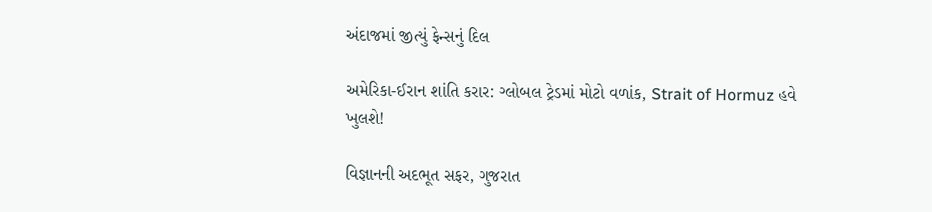અંદાજમાં જીત્યું ફેન્સનું દિલ

અમેરિકા-ઈરાન શાંતિ કરાર: ગ્લોબલ ટ્રેડમાં મોટો વળાંક, Strait of Hormuz હવે ખુલશે!

વિજ્ઞાનની અદભૂત સફર, ગુજરાત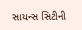સાયન્સ સિટીની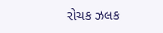રોચક ઝલક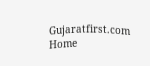Gujaratfirst.com Home